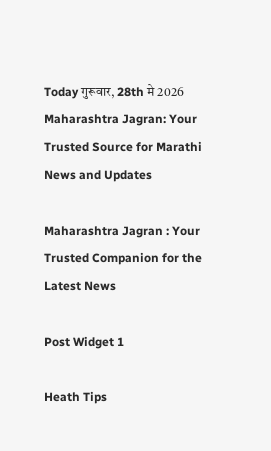Today गुरूवार, 28th मे 2026
Maharashtra Jagran: Your Trusted Source for Marathi News and Updates

Maharashtra Jagran : Your Trusted Companion for the Latest News

Post Widget 1

Heath Tips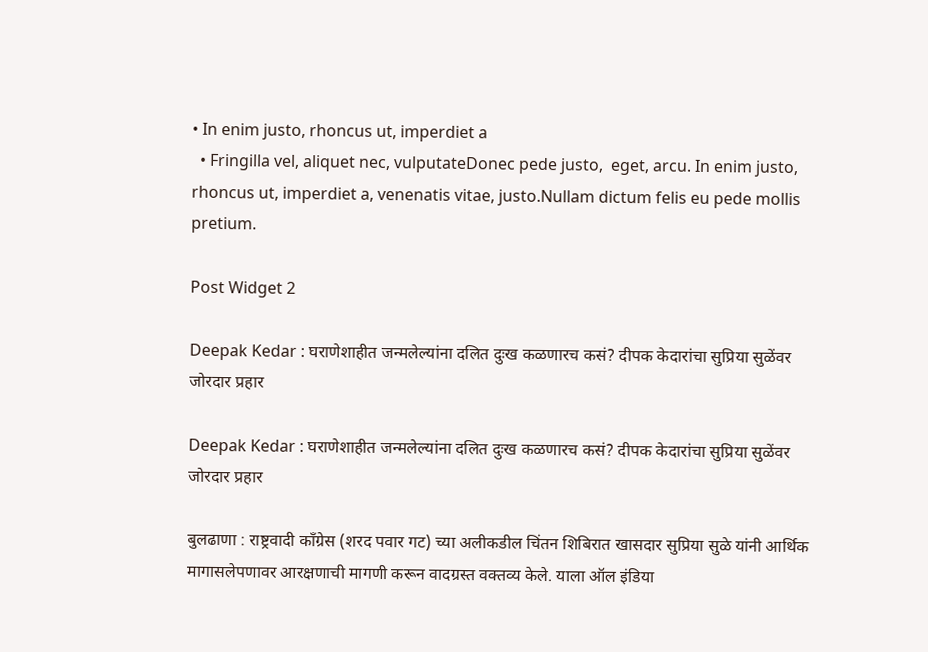• In enim justo, rhoncus ut, imperdiet a
  • Fringilla vel, aliquet nec, vulputateDonec pede justo,  eget, arcu. In enim justo, rhoncus ut, imperdiet a, venenatis vitae, justo.Nullam dictum felis eu pede mollis pretium.

Post Widget 2

Deepak Kedar : घराणेशाहीत जन्मलेल्यांना दलित दुःख कळणारच कसं? दीपक केदारांचा सुप्रिया सुळेंवर जोरदार प्रहार

Deepak Kedar : घराणेशाहीत जन्मलेल्यांना दलित दुःख कळणारच कसं? दीपक केदारांचा सुप्रिया सुळेंवर जोरदार प्रहार

बुलढाणा : राष्ट्रवादी काँग्रेस (शरद पवार गट) च्या अलीकडील चिंतन शिबिरात खासदार सुप्रिया सुळे यांनी आर्थिक मागासलेपणावर आरक्षणाची मागणी करून वादग्रस्त वक्तव्य केले. याला ऑल इंडिया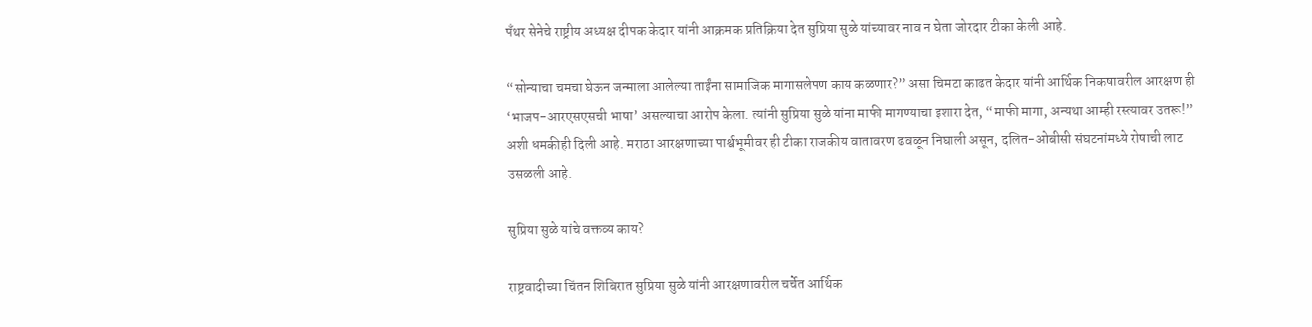पँथर सेनेचे राष्ट्रीय अध्यक्ष दीपक केदार यांनी आक्रमक प्रतिक्रिया देत सुप्रिया सुळे यांच्यावर नाव न घेता जोरदार टीका केली आहे.

“सोन्याचा चमचा घेऊन जन्माला आलेल्या ताईंना सामाजिक मागासलेपण काय कळणार?” असा चिमटा काढत केदार यांनी आर्थिक निकषावरील आरक्षण ही ‘भाजप-आरएसएसची भाषा’ असल्याचा आरोप केला. त्यांनी सुप्रिया सुळे यांना माफी मागण्याचा इशारा देत, “माफी मागा, अन्यथा आम्ही रस्त्यावर उतरू!” अशी धमकीही दिली आहे. मराठा आरक्षणाच्या पार्श्वभूमीवर ही टीका राजकीय वातावरण ढवळून निघाली असून, दलित-ओबीसी संघटनांमध्ये रोषाची लाट उसळली आहे.

सुप्रिया सुळे यांचे वक्तव्य काय?

राष्ट्रवादीच्या चिंतन शिबिरात सुप्रिया सुळे यांनी आरक्षणावरील चर्चेत आर्थिक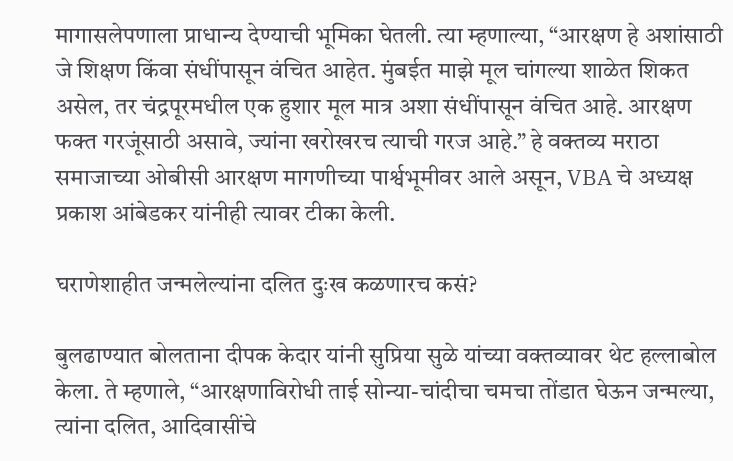मागासलेपणाला प्राधान्य देण्याची भूमिका घेतली. त्या म्हणाल्या, “आरक्षण हे अशांसाठी जे शिक्षण किंवा संधींपासून वंचित आहेत. मुंबईत माझे मूल चांगल्या शाळेत शिकत असेल, तर चंद्रपूरमधील एक हुशार मूल मात्र अशा संधींपासून वंचित आहे. आरक्षण फक्त गरजूंसाठी असावे, ज्यांना खरोखरच त्याची गरज आहे.” हे वक्तव्य मराठा समाजाच्या ओबीसी आरक्षण मागणीच्या पार्श्वभूमीवर आले असून, VBA चे अध्यक्ष प्रकाश आंबेडकर यांनीही त्यावर टीका केली.

घराणेशाहीत जन्मलेल्यांना दलित दुःख कळणारच कसं?

बुलढाण्यात बोलताना दीपक केदार यांनी सुप्रिया सुळे यांच्या वक्तव्यावर थेट हल्लाबोल केला. ते म्हणाले, “आरक्षणाविरोधी ताई सोन्या-चांदीचा चमचा तोंडात घेऊन जन्मल्या, त्यांना दलित, आदिवासींचे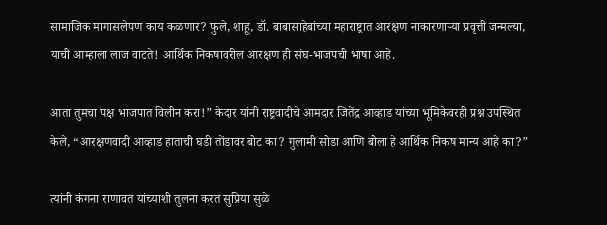सामाजिक मागासलेपण काय कळणार? फुले, शाहू, डॉ. बाबासाहेबांच्या महाराष्ट्रात आरक्षण नाकारणाऱ्या प्रवृत्ती जन्मल्या, याची आम्हाला लाज वाटते! आर्थिक निकषावरील आरक्षण ही संघ-भाजपची भाषा आहे.

आता तुमचा पक्ष भाजपात विलीन करा!” केदार यांनी राष्ट्रवादीचे आमदार जितेंद्र आव्हाड यांच्या भूमिकेवरही प्रश्न उपस्थित केले, “आरक्षणवादी आव्हाड हाताची घडी तोंडावर बोट का? गुलामी सोडा आणि बोला हे आर्थिक निकष मान्य आहे का?”

त्यांनी कंगना राणावत यांच्याशी तुलना करत सुप्रिया सुळे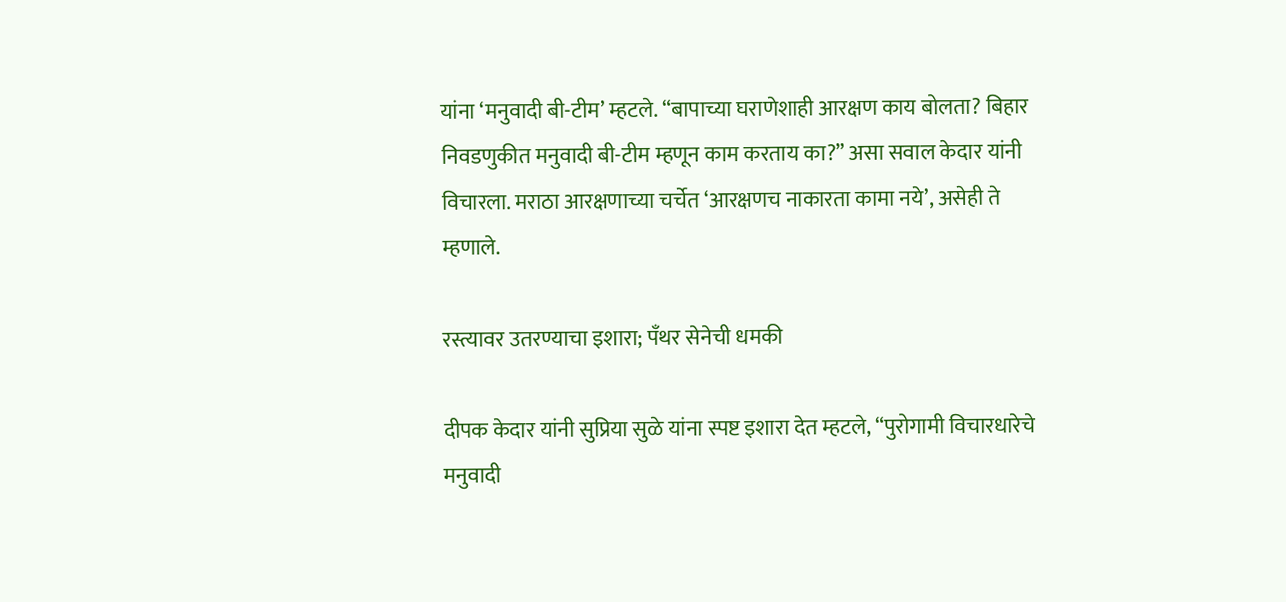यांना ‘मनुवादी बी-टीम’ म्हटले. “बापाच्या घराणेशाही आरक्षण काय बोलता? बिहार निवडणुकीत मनुवादी बी-टीम म्हणून काम करताय का?” असा सवाल केदार यांनी विचारला. मराठा आरक्षणाच्या चर्चेत ‘आरक्षणच नाकारता कामा नये’, असेही ते म्हणाले.

रस्त्यावर उतरण्याचा इशारा; पँथर सेनेची धमकी

दीपक केदार यांनी सुप्रिया सुळे यांना स्पष्ट इशारा देत म्हटले, “पुरोगामी विचारधारेचे मनुवादी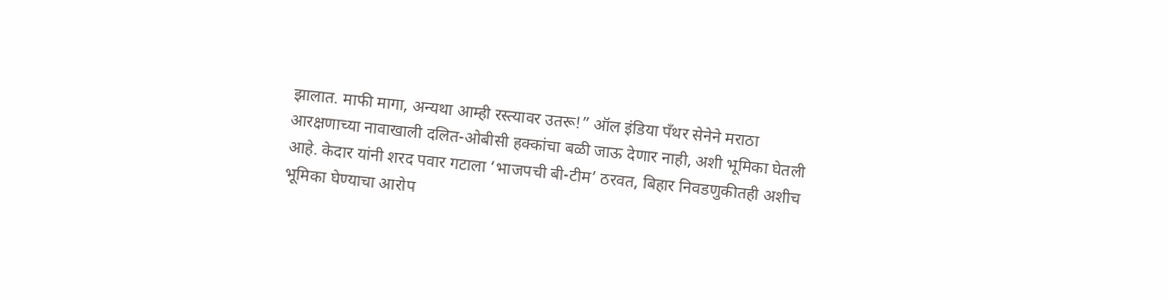झालात. माफी मागा, अन्यथा आम्ही रस्त्यावर उतरू!” ऑल इंडिया पँथर सेनेने मराठा आरक्षणाच्या नावाखाली दलित-ओबीसी हक्कांचा बळी जाऊ देणार नाही, अशी भूमिका घेतली आहे. केदार यांनी शरद पवार गटाला ‘भाजपची बी-टीम’ ठरवत, बिहार निवडणुकीतही अशीच भूमिका घेण्याचा आरोप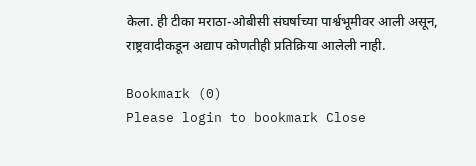केला. ही टीका मराठा-ओबीसी संघर्षाच्या पार्श्वभूमीवर आली असून, राष्ट्रवादीकडून अद्याप कोणतीही प्रतिक्रिया आलेली नाही.

Bookmark (0)
Please login to bookmark Close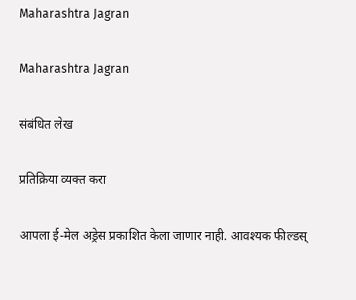Maharashtra Jagran

Maharashtra Jagran

संबंधित लेख

प्रतिक्रिया व्यक्त करा

आपला ई-मेल अड्रेस प्रकाशित केला जाणार नाही. आवश्यक फील्डस्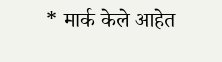* मार्क केले आहेत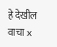हे देखील वाचा x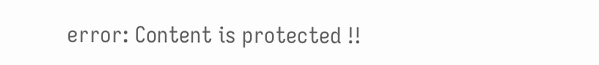error: Content is protected !!